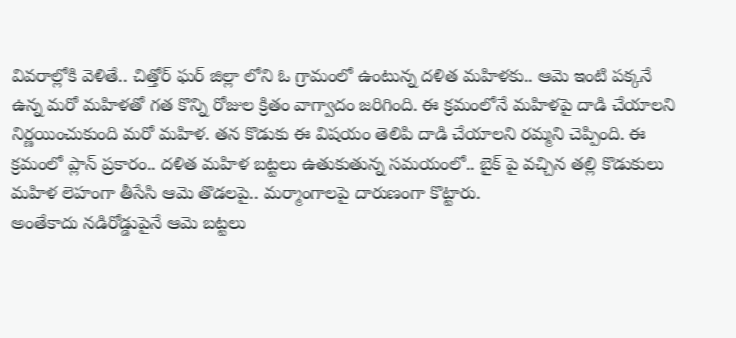వివరాల్లోకి వెళితే.. చిత్తోర్ ఘర్ జిల్లా లోని ఓ గ్రామంలో ఉంటున్న దళిత మహిళకు.. ఆమె ఇంటి పక్కనే ఉన్న మరో మహిళతో గత కొన్ని రోజుల క్రితం వాగ్వాదం జరిగింది. ఈ క్రమంలోనే మహిళపై దాడి చేయాలని నిర్ణయించుకుంది మరో మహిళ. తన కొడుకు ఈ విషయం తెలిపి దాడి చేయాలని రమ్మని చెప్పింది. ఈ క్రమంలో ప్లాన్ ప్రకారం.. దళిత మహిళ బట్టలు ఉతుకుతున్న సమయంలో.. బైక్ పై వచ్చిన తల్లి కొడుకులు మహిళ లెహంగా తీసేసి ఆమె తొడలపై.. మర్మాంగాలపై దారుణంగా కొట్టారు.
అంతేకాదు నడిరోడ్డుపైనే ఆమె బట్టలు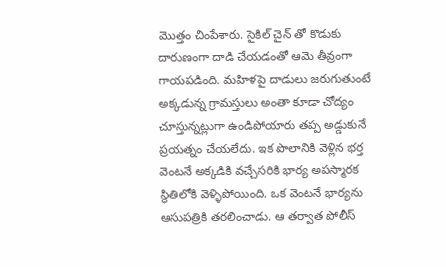మొత్తం చింపేశారు. సైకిల్ చైన్ తో కొడుకు దారుణంగా దాడి చేయడంతో ఆమె తీవ్రంగా గాయపడింది. మహిళపై దాడులు జరుగుతుంటే అక్కడున్న గ్రామస్తులు అంతా కూడా చోద్యం చూస్తున్నట్లుగా ఉండిపోయారు తప్ప అడ్డుకునే ప్రయత్నం చేయలేదు. ఇక పొలానికి వెళ్లిన భర్త వెంటనే అక్కడికి వచ్చేసరికి భార్య అపస్మారక స్థితిలోకి వెళ్ళిపోయింది. ఒక వెంటనే భార్యను ఆసుపత్రికి తరలించాడు. ఆ తర్వాత పోలీస్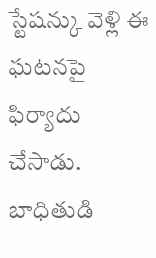స్టేషన్కు వెళ్లి ఈ ఘటనపై ఫిర్యాదు చేసాడు. బాధితుడి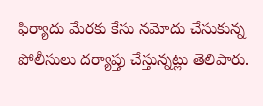ఫిర్యాదు మేరకు కేసు నమోదు చేసుకున్న పోలీసులు దర్యాప్తు చేస్తున్నట్లు తెలిపారు.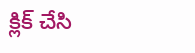క్లిక్ చేసి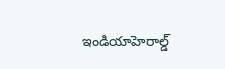ఇండియాహెరాల్డ్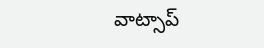వాట్సాప్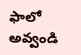ఫాలో అవ్వండి